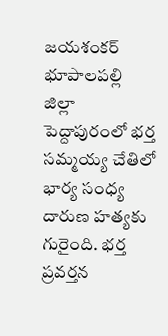జయశంకర్ భూపాలపల్లి జిల్లా పెద్దాపురంలో భర్త సమ్మయ్య చేతిలో భార్య సంధ్య దారుణ హత్యకు గురైంది. భర్త ప్రవర్తన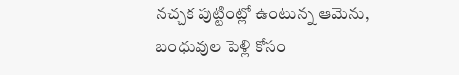నచ్చక పుట్టింట్లో ఉంటున్న ఆమెను, బంధువుల పెళ్లి కోసం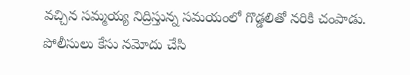వచ్చిన సమ్మయ్య నిద్రిస్తున్న సమయంలో గొడ్డలితో నరికి చంపాడు. పోలీసులు కేసు నమోదు చేసి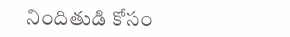నిందితుడి కోసం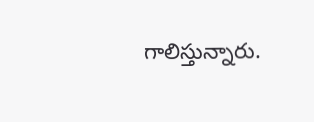గాలిస్తున్నారు.